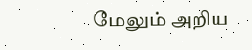மேலும் அறிய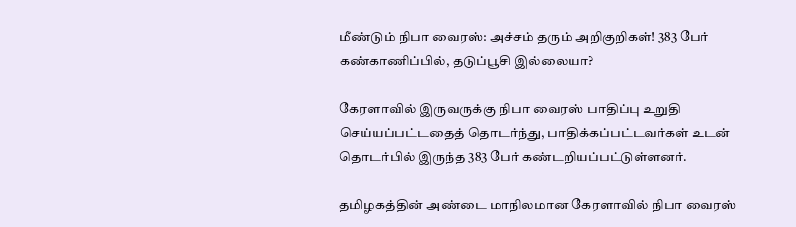மீண்டும் நிபா வைரஸ்: அச்சம் தரும் அறிகுறிகள்! 383 பேர் கண்காணிப்பில், தடுப்பூசி இல்லையா?

கேரளாவில் இருவருக்கு நிபா வைரஸ் பாதிப்பு உறுதி செய்யப்பட்டதைத் தொடர்ந்து, பாதிக்கப்பட்டவர்கள் உடன் தொடர்பில் இருந்த 383 பேர் கண்டறியப்பட்டுள்ளனர்.

தமிழகத்தின் அண்டை மாநிலமான கேரளாவில் நிபா வைரஸ்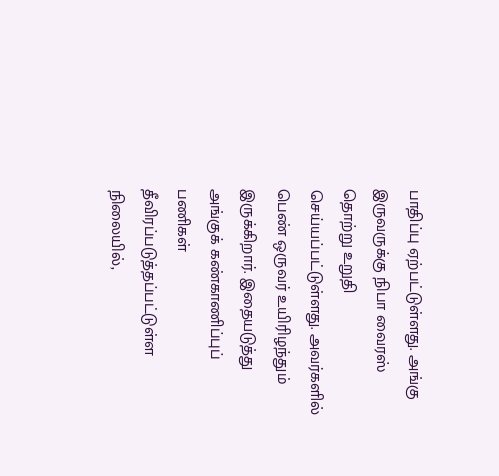பாதிப்பு ஏற்பட்டுள்ளது. அங்கு இருவருக்கு நிபா வைரஸ் தொற்று உறுதி செய்யப்பட்டுள்ளது. அவர்களில் பெண் ஒருவர் உயிரிழந்தும் இருக்கிறார். இதையடுத்து அங்குக் கண்காணிப்புப் பணிகள் தீவிரப்படுத்தப்பட்டுள்ள நிலையில்,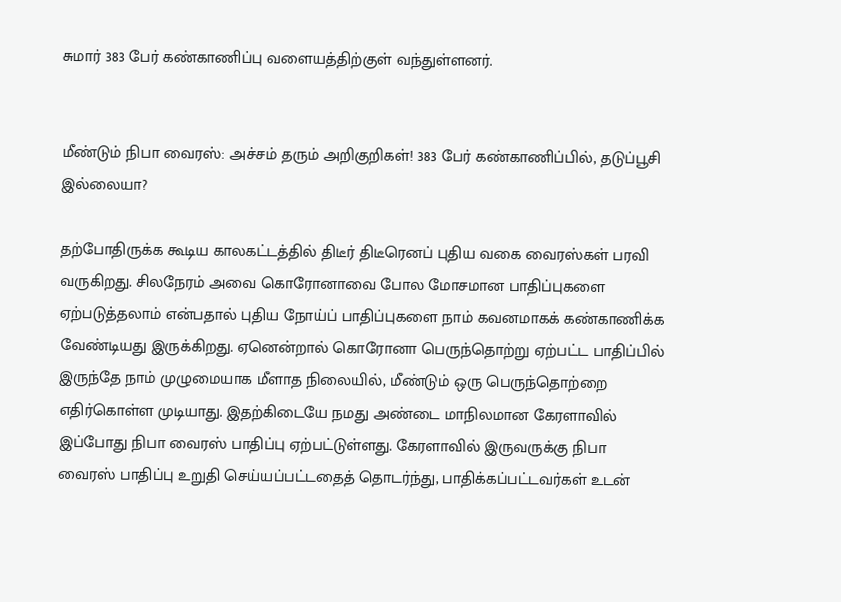சுமார் 383 பேர் கண்காணிப்பு வளையத்திற்குள் வந்துள்ளனர்.


மீண்டும் நிபா வைரஸ்: அச்சம் தரும் அறிகுறிகள்! 383 பேர் கண்காணிப்பில், தடுப்பூசி இல்லையா?

தற்போதிருக்க கூடிய காலகட்டத்தில் திடீர் திடீரெனப் புதிய வகை வைரஸ்கள் பரவி வருகிறது. சிலநேரம் அவை கொரோனாவை போல மோசமான பாதிப்புகளை ஏற்படுத்தலாம் என்பதால் புதிய நோய்ப் பாதிப்புகளை நாம் கவனமாகக் கண்காணிக்க வேண்டியது இருக்கிறது. ஏனென்றால் கொரோனா பெருந்தொற்று ஏற்பட்ட பாதிப்பில் இருந்தே நாம் முழுமையாக மீளாத நிலையில், மீண்டும் ஒரு பெருந்தொற்றை எதிர்கொள்ள முடியாது. இதற்கிடையே நமது அண்டை மாநிலமான கேரளாவில் இப்போது நிபா வைரஸ் பாதிப்பு ஏற்பட்டுள்ளது. கேரளாவில் இருவருக்கு நிபா வைரஸ் பாதிப்பு உறுதி செய்யப்பட்டதைத் தொடர்ந்து, பாதிக்கப்பட்டவர்கள் உடன்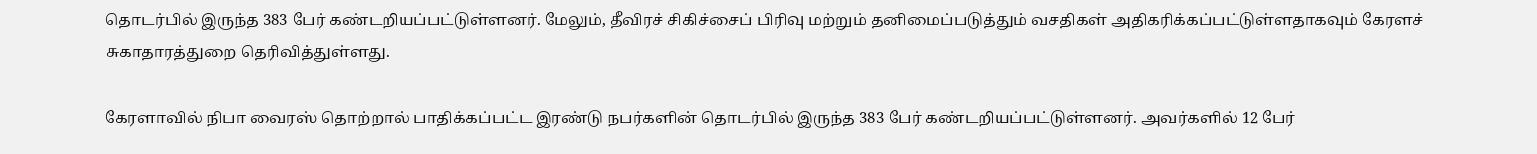தொடர்பில் இருந்த 383 பேர் கண்டறியப்பட்டுள்ளனர். மேலும், தீவிரச் சிகிச்சைப் பிரிவு மற்றும் தனிமைப்படுத்தும் வசதிகள் அதிகரிக்கப்பட்டுள்ளதாகவும் கேரளச் சுகாதாரத்துறை தெரிவித்துள்ளது.

கேரளாவில் நிபா வைரஸ் தொற்றால் பாதிக்கப்பட்ட இரண்டு நபர்களின் தொடர்பில் இருந்த 383 பேர் கண்டறியப்பட்டுள்ளனர். அவர்களில் 12 பேர்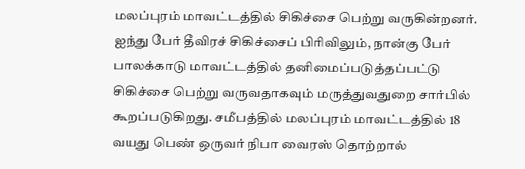மலப்புரம் மாவட்டத்தில் சிகிச்சை பெற்று வருகின்றனர். ஐந்து பேர் தீவிரச் சிகிச்சைப் பிரிவிலும், நான்கு பேர் பாலக்காடு மாவட்டத்தில் தனிமைப்படுத்தப்பட்டு சிகிச்சை பெற்று வருவதாகவும் மருத்துவதுறை சார்பில் கூறப்படுகிறது. சமீபத்தில் மலப்புரம் மாவட்டத்தில் 18 வயது பெண் ஒருவர் நிபா வைரஸ் தொற்றால்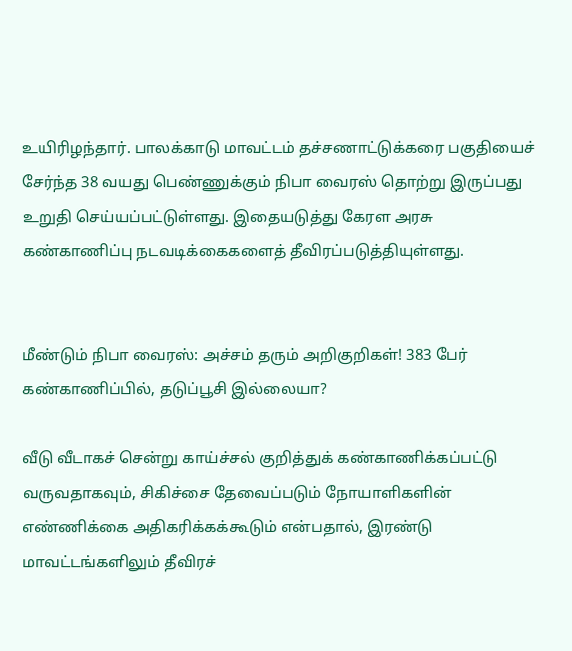உயிரிழந்தார். பாலக்காடு மாவட்டம் தச்சணாட்டுக்கரை பகுதியைச் சேர்ந்த 38 வயது பெண்ணுக்கும் நிபா வைரஸ் தொற்று இருப்பது உறுதி செய்யப்பட்டுள்ளது. இதையடுத்து கேரள அரசு கண்காணிப்பு நடவடிக்கைகளைத் தீவிரப்படுத்தியுள்ளது.


மீண்டும் நிபா வைரஸ்: அச்சம் தரும் அறிகுறிகள்! 383 பேர் கண்காணிப்பில், தடுப்பூசி இல்லையா?

வீடு வீடாகச் சென்று காய்ச்சல் குறித்துக் கண்காணிக்கப்பட்டு வருவதாகவும், சிகிச்சை தேவைப்படும் நோயாளிகளின் எண்ணிக்கை அதிகரிக்கக்கூடும் என்பதால், இரண்டு மாவட்டங்களிலும் தீவிரச்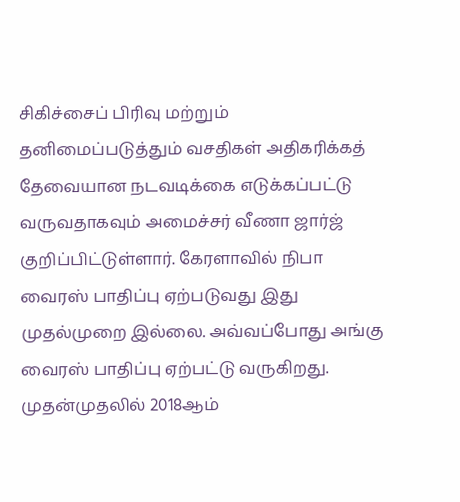சிகிச்சைப் பிரிவு மற்றும் தனிமைப்படுத்தும் வசதிகள் அதிகரிக்கத் தேவையான நடவடிக்கை எடுக்கப்பட்டு வருவதாகவும் அமைச்சர் வீணா ஜார்ஜ் குறிப்பிட்டுள்ளார். கேரளாவில் நிபா வைரஸ் பாதிப்பு ஏற்படுவது இது முதல்முறை இல்லை. அவ்வப்போது அங்கு வைரஸ் பாதிப்பு ஏற்பட்டு வருகிறது. முதன்முதலில் 2018ஆம்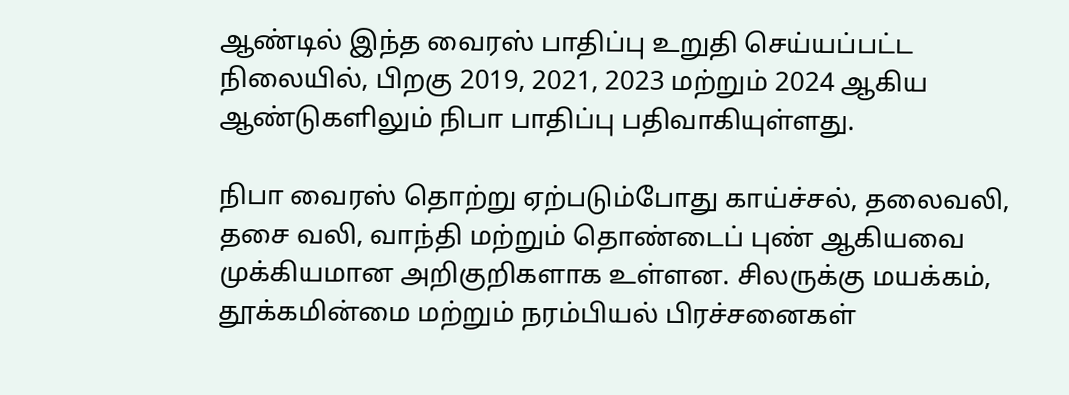ஆண்டில் இந்த வைரஸ் பாதிப்பு உறுதி செய்யப்பட்ட நிலையில், பிறகு 2019, 2021, 2023 மற்றும் 2024 ஆகிய ஆண்டுகளிலும் நிபா பாதிப்பு பதிவாகியுள்ளது.

நிபா வைரஸ் தொற்று ஏற்படும்போது காய்ச்சல், தலைவலி, தசை வலி, வாந்தி மற்றும் தொண்டைப் புண் ஆகியவை முக்கியமான அறிகுறிகளாக உள்ளன. சிலருக்கு மயக்கம், தூக்கமின்மை மற்றும் நரம்பியல் பிரச்சனைகள்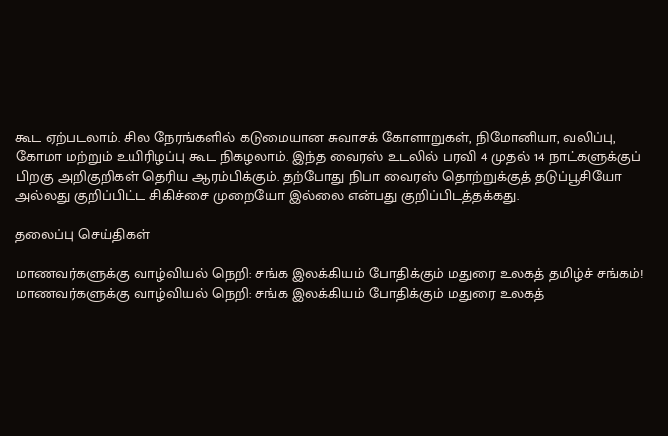கூட ஏற்படலாம். சில நேரங்களில் கடுமையான சுவாசக் கோளாறுகள், நிமோனியா, வலிப்பு, கோமா மற்றும் உயிரிழப்பு கூட நிகழலாம். இந்த வைரஸ் உடலில் பரவி 4 முதல் 14 நாட்களுக்குப் பிறகு அறிகுறிகள் தெரிய ஆரம்பிக்கும். தற்போது நிபா வைரஸ் தொற்றுக்குத் தடுப்பூசியோ அல்லது குறிப்பிட்ட சிகிச்சை முறையோ இல்லை என்பது குறிப்பிடத்தக்கது.

தலைப்பு செய்திகள்

மாணவர்களுக்கு வாழ்வியல் நெறி: சங்க இலக்கியம் போதிக்கும் மதுரை உலகத் தமிழ்ச் சங்கம்!
மாணவர்களுக்கு வாழ்வியல் நெறி: சங்க இலக்கியம் போதிக்கும் மதுரை உலகத்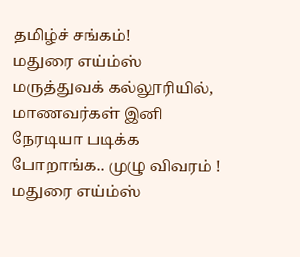தமிழ்ச் சங்கம்!
மதுரை எய்ம்ஸ் மருத்துவக் கல்லூரியில், மாணவர்கள் இனி நேரடியா படிக்க போறாங்க.. முழு விவரம் !
மதுரை எய்ம்ஸ்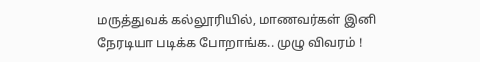மருத்துவக் கல்லூரியில், மாணவர்கள் இனி நேரடியா படிக்க போறாங்க.. முழு விவரம் !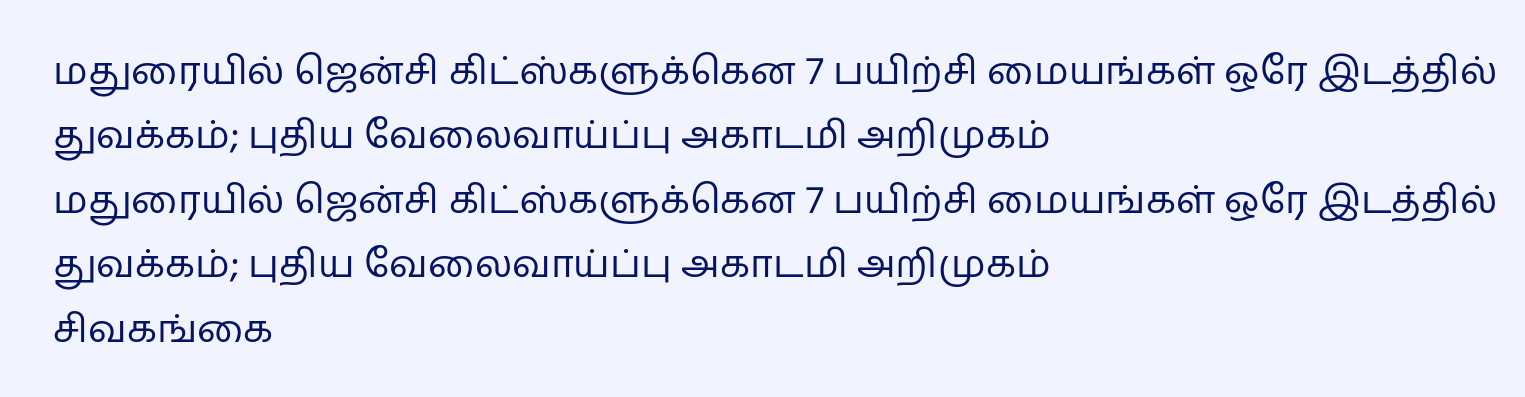மதுரையில் ஜென்சி கிட்ஸ்களுக்கென 7 பயிற்சி மையங்கள் ஒரே இடத்தில் துவக்கம்; புதிய வேலைவாய்ப்பு அகாடமி அறிமுகம்
மதுரையில் ஜென்சி கிட்ஸ்களுக்கென 7 பயிற்சி மையங்கள் ஒரே இடத்தில் துவக்கம்; புதிய வேலைவாய்ப்பு அகாடமி அறிமுகம்
சிவகங்கை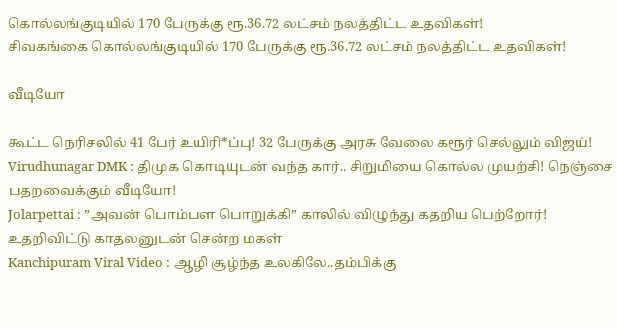கொல்லங்குடியில் 170 பேருக்கு ரூ.36.72 லட்சம் நலத்திட்ட உதவிகள்!
சிவகங்கை கொல்லங்குடியில் 170 பேருக்கு ரூ.36.72 லட்சம் நலத்திட்ட உதவிகள்!

வீடியோ

கூட்ட நெரிசலில் 41 பேர் உயிரி*ப்பு! 32 பேருக்கு அரசு வேலை கரூர் செல்லும் விஜய்!
Virudhunagar DMK : திமுக கொடியுடன் வந்த கார்.. சிறுமியை கொல்ல முயற்சி! நெஞ்சை பதறவைக்கும் வீடியோ!
Jolarpettai : ”அவன் பொம்பள பொறுக்கி” காலில் விழுந்து கதறிய பெற்றோர்! உதறிவிட்டு காதலனுடன் சென்ற மகள்
Kanchipuram Viral Video : ஆழி சூழ்ந்த உலகிலே..தம்பிக்கு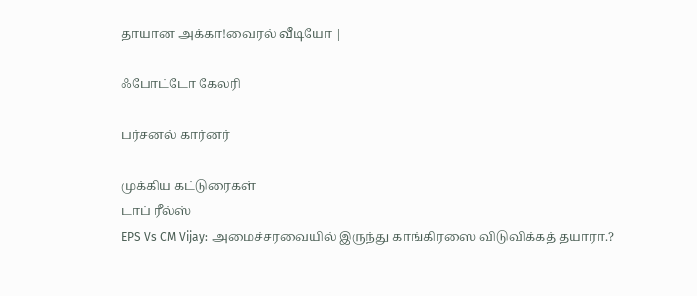தாயான அக்கா!வைரல் வீடியோ |

ஃபோட்டோ கேலரி

பர்சனல் கார்னர்

முக்கிய கட்டுரைகள்
டாப் ரீல்ஸ்
EPS Vs CM Vijay: அமைச்சரவையில் இருந்து காங்கிரஸை விடுவிக்கத் தயாரா.?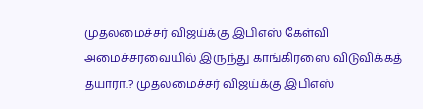முதலமைச்சர் விஜய்க்கு இபிஎஸ் கேள்வி
அமைச்சரவையில் இருந்து காங்கிரஸை விடுவிக்கத் தயாரா.? முதலமைச்சர் விஜய்க்கு இபிஎஸ்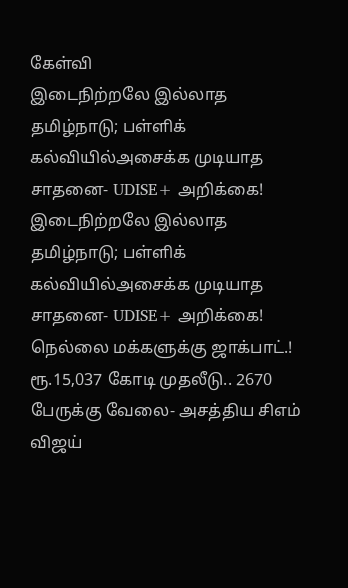கேள்வி
இடைநிற்றலே இல்லாத தமிழ்நாடு; பள்ளிக் கல்வியில்அசைக்க முடியாத சாதனை- UDISE+ அறிக்கை!
இடைநிற்றலே இல்லாத தமிழ்நாடு; பள்ளிக் கல்வியில்அசைக்க முடியாத சாதனை- UDISE+ அறிக்கை!
நெல்லை மக்களுக்கு ஜாக்பாட்.! ரூ.15,037 கோடி முதலீடு.. 2670 பேருக்கு வேலை- அசத்திய சிஎம் விஜய்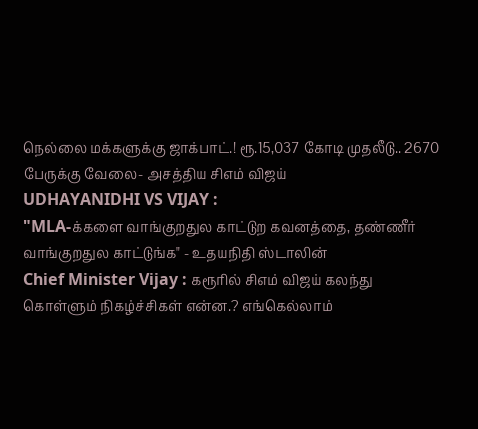நெல்லை மக்களுக்கு ஜாக்பாட்.! ரூ.15,037 கோடி முதலீடு.. 2670 பேருக்கு வேலை- அசத்திய சிஎம் விஜய்
UDHAYANIDHI VS VIJAY :
"MLA-க்களை வாங்குறதுல காட்டுற கவனத்தை, தண்ணீர் வாங்குறதுல காட்டுங்க" - உதயநிதி ஸ்டாலின்
Chief Minister Vijay : கரூரில் சிஎம் விஜய் கலந்து கொள்ளும் நிகழ்ச்சிகள் என்ன.? எங்கெல்லாம்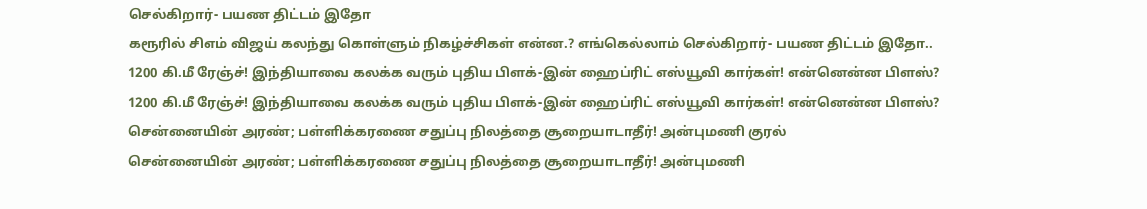செல்கிறார்- பயண திட்டம் இதோ
கரூரில் சிஎம் விஜய் கலந்து கொள்ளும் நிகழ்ச்சிகள் என்ன.? எங்கெல்லாம் செல்கிறார்- பயண திட்டம் இதோ..
1200 கி.மீ ரேஞ்ச்! இந்தியாவை கலக்க வரும் புதிய பிளக்-இன் ஹைப்ரிட் எஸ்யூவி கார்கள்! என்னென்ன பிளஸ்?
1200 கி.மீ ரேஞ்ச்! இந்தியாவை கலக்க வரும் புதிய பிளக்-இன் ஹைப்ரிட் எஸ்யூவி கார்கள்! என்னென்ன பிளஸ்?
சென்னையின் அரண்; பள்ளிக்கரணை சதுப்பு நிலத்தை சூறையாடாதீர்! அன்புமணி குரல்
சென்னையின் அரண்; பள்ளிக்கரணை சதுப்பு நிலத்தை சூறையாடாதீர்! அன்புமணி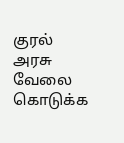குரல்
அரசு வேலை கொடுக்க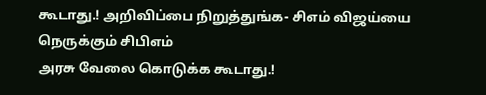கூடாது.! அறிவிப்பை நிறுத்துங்க- சிஎம் விஜய்யை நெருக்கும் சிபிஎம்
அரசு வேலை கொடுக்க கூடாது.!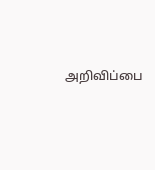அறிவிப்பை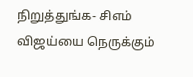நிறுத்துங்க- சிஎம் விஜய்யை நெருக்கும்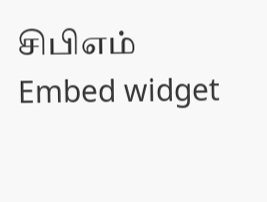சிபிஎம்
Embed widget